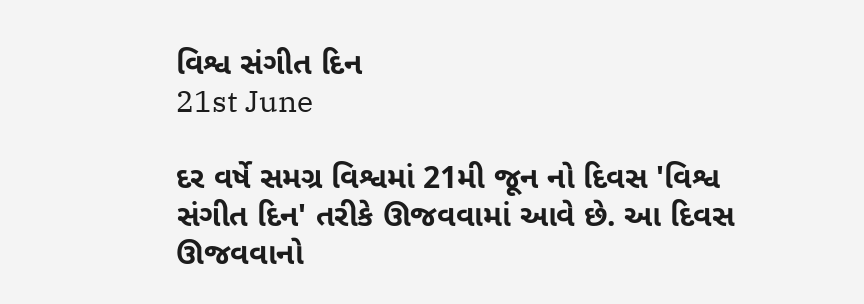વિશ્વ સંગીત દિન
21st June

દર વર્ષે સમગ્ર વિશ્વમાં 21મી જૂન નો દિવસ 'વિશ્વ સંગીત દિન' તરીકે ઊજવવામાં આવે છે. આ દિવસ ઊજવવાનો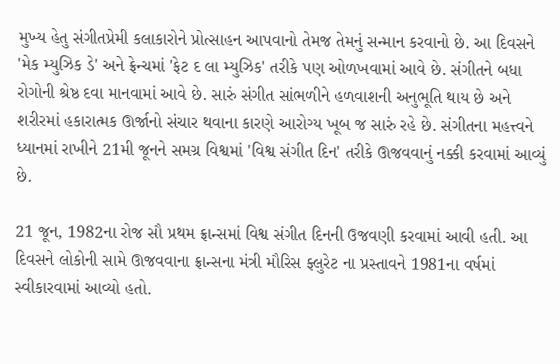મુખ્ય હેતુ સંગીતપ્રેમી કલાકારોને પ્રોત્સાહન આપવાનો તેમજ તેમનું સન્માન કરવાનો છે. આ દિવસને 'મેક મ્યુઝિક ડે' અને ફ્રેન્ચમાં 'ફેટ દ લા મ્યુઝિક' તરીકે પણ ઓળખવામાં આવે છે. સંગીતને બધા રોગોની શ્રેષ્ઠ દવા માનવામાં આવે છે. સારું સંગીત સાંભળીને હળવાશની અનુભૂતિ થાય છે અને શરીરમાં હકારાત્મક ઊર્જાનો સંચાર થવાના કારણે આરોગ્ય ખૂબ જ સારું રહે છે. સંગીતના મહત્ત્વને ધ્યાનમાં રાખીને 21મી જૂનને સમગ્ર વિશ્વમાં 'વિશ્વ સંગીત દિન' તરીકે ઊજવવાનું નક્કી કરવામાં આવ્યું છે.

21 જૂન, 1982ના રોજ સૌ પ્રથમ ફ્રાન્સમાં વિશ્વ સંગીત દિનની ઉજવણી કરવામાં આવી હતી. આ દિવસને લોકોની સામે ઊજવવાના ફ્રાન્સના મંત્રી મૌરિસ ફ્લુરેટ ના પ્રસ્તાવને 1981ના વર્ષમાં સ્વીકારવામાં આવ્યો હતો.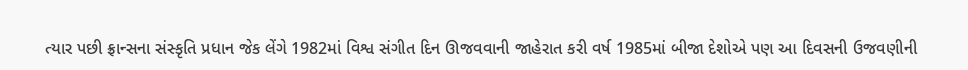ત્યાર પછી ફ્રાન્સના સંસ્કૃતિ પ્રધાન જેક લેંગે 1982માં વિશ્વ સંગીત દિન ઊજવવાની જાહેરાત કરી વર્ષ 1985માં બીજા દેશોએ પણ આ દિવસની ઉજવણીની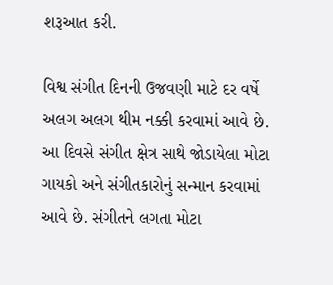શરૂઆત કરી.

વિશ્વ સંગીત દિનની ઉજવણી માટે દર વર્ષે અલગ અલગ થીમ નક્કી કરવામાં આવે છે. આ દિવસે સંગીત ક્ષેત્ર સાથે જોડાયેલા મોટા ગાયકો અને સંગીતકારોનું સન્માન કરવામાં આવે છે. સંગીતને લગતા મોટા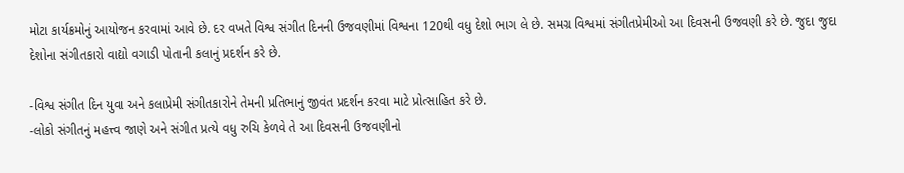મોટા કાર્યક્રમોનું આયોજન કરવામાં આવે છે. દર વખતે વિશ્વ સંગીત દિનની ઉજવણીમાં વિશ્વના 120થી વધુ દેશો ભાગ લે છે. સમગ્ર વિશ્વમાં સંગીતપ્રેમીઓ આ દિવસની ઉજવણી કરે છે. જુદા જુદા દેશોના સંગીતકારો વાદ્યો વગાડી પોતાની કલાનું પ્રદર્શન કરે છે.

-વિશ્વ સંગીત દિન યુવા અને કલાપ્રેમી સંગીતકારોને તેમની પ્રતિભાનું જીવંત પ્રદર્શન કરવા માટે પ્રોત્સાહિત કરે છે.
-લોકો સંગીતનું મહત્ત્વ જાણે અને સંગીત પ્રત્યે વધુ રુચિ કેળવે તે આ દિવસની ઉજવણીનો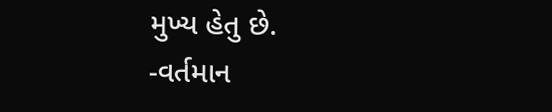મુખ્ય હેતુ છે.
-વર્તમાન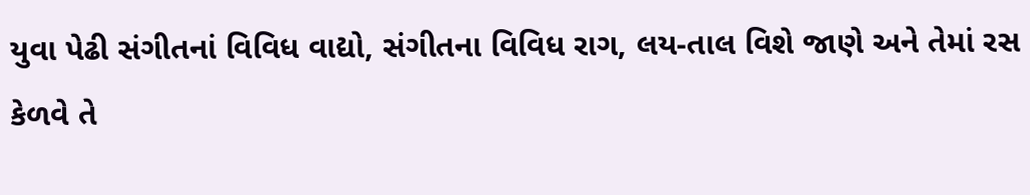યુવા પેઢી સંગીતનાં વિવિધ વાદ્યો, સંગીતના વિવિધ રાગ, લય-તાલ વિશે જાણે અને તેમાં રસ કેળવે તે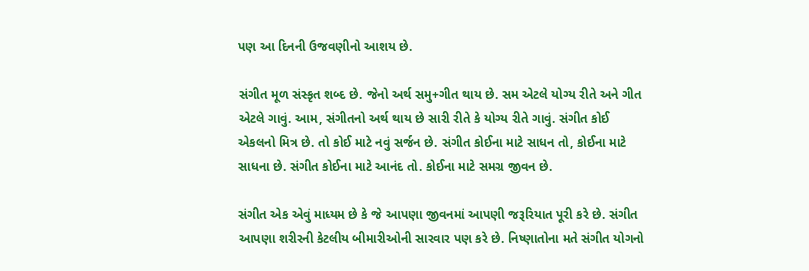પણ આ દિનની ઉજવણીનો આશય છે.

સંગીત મૂળ સંસ્કૃત શબ્દ છે. જેનો અર્થ સમુ+ગીત થાય છે. સમ એટલે યોગ્ય રીતે અને ગીત એટલે ગાવું. આમ, સંગીતનો અર્થ થાય છે સારી રીતે કે યોગ્ય રીતે ગાવું. સંગીત કોઈ એકલનો મિત્ર છે. તો કોઈ માટે નવું સર્જન છે. સંગીત કોઈના માટે સાધન તો, કોઈના માટે સાધના છે. સંગીત કોઈના માટે આનંદ તો. કોઈના માટે સમગ્ર જીવન છે.

સંગીત એક એવું માધ્યમ છે કે જે આપણા જીવનમાં આપણી જરૂરિયાત પૂરી કરે છે. સંગીત આપણા શરીરની કેટલીય બીમારીઓની સારવાર પણ કરે છે. નિષ્ણાતોના મતે સંગીત યોગનો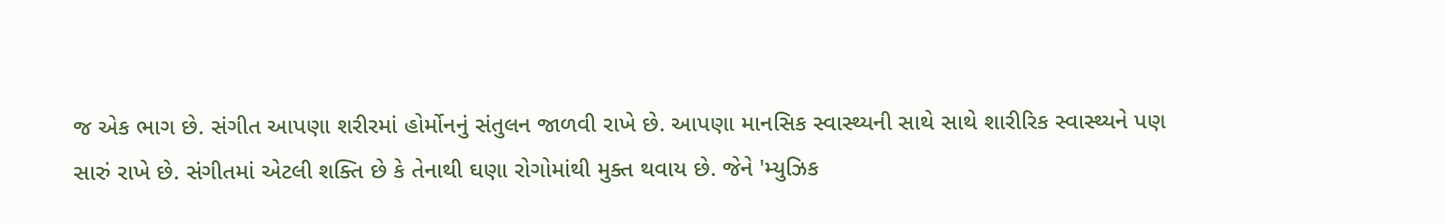જ એક ભાગ છે. સંગીત આપણા શરીરમાં હોર્મોનનું સંતુલન જાળવી રાખે છે. આપણા માનસિક સ્વાસ્થ્યની સાથે સાથે શારીરિક સ્વાસ્થ્યને પણ સારું રાખે છે. સંગીતમાં એટલી શક્તિ છે કે તેનાથી ઘણા રોગોમાંથી મુક્ત થવાય છે. જેને 'મ્યુઝિક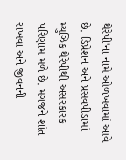થેરેપી'ના નામે ઓળખવામાં આવે છે. ડિપ્રેશન અને પ્રસવપીડામાં મ્યુઝિક થેરેપીથી અસરકારક પરિણામ મળે છે. મગજને શાંત રાખવા અને જીવનની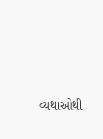વ્યથાઓથી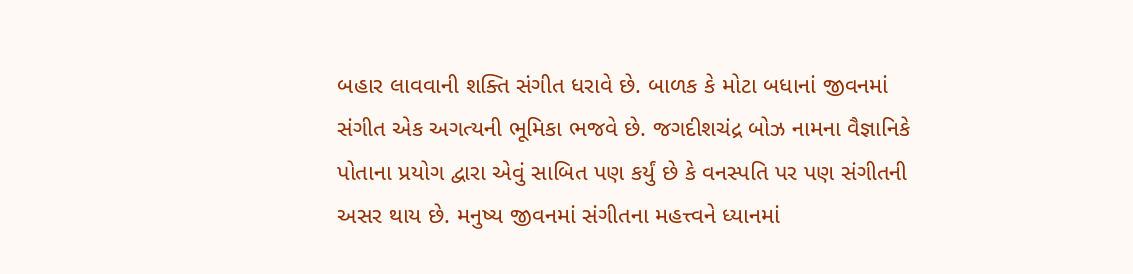બહાર લાવવાની શક્તિ સંગીત ધરાવે છે. બાળક કે મોટા બધાનાં જીવનમાં સંગીત એક અગત્યની ભૂમિકા ભજવે છે. જગદીશચંદ્ર બોઝ નામના વૈજ્ઞાનિકે પોતાના પ્રયોગ દ્વારા એવું સાબિત પણ કર્યું છે કે વનસ્પતિ પર પણ સંગીતની અસર થાય છે. મનુષ્ય જીવનમાં સંગીતના મહત્ત્વને ધ્યાનમાં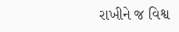રાખીને જ વિશ્વ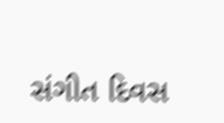સંગીત દિવસ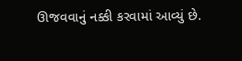ઊજવવાનું નક્કી કરવામાં આવ્યું છે.